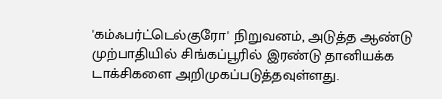'கம்ஃபர்ட்டெல்குரோ' நிறுவனம், அடுத்த ஆண்டு முற்பாதியில் சிங்கப்பூரில் இரண்டு தானியக்க டாக்சிகளை அறிமுகப்படுத்தவுள்ளது.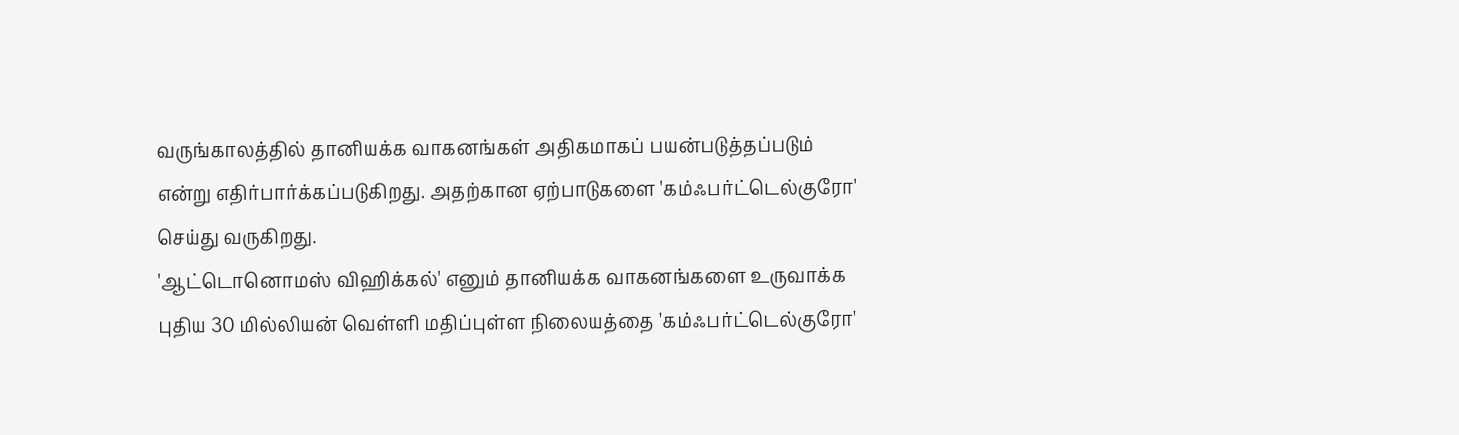வருங்காலத்தில் தானியக்க வாகனங்கள் அதிகமாகப் பயன்படுத்தப்படும் என்று எதிர்பார்க்கப்படுகிறது. அதற்கான ஏற்பாடுகளை 'கம்ஃபர்ட்டெல்குரோ' செய்து வருகிறது.
'ஆட்டொனொமஸ் விஹிக்கல்' எனும் தானியக்க வாகனங்களை உருவாக்க புதிய 30 மில்லியன் வெள்ளி மதிப்புள்ள நிலையத்தை 'கம்ஃபர்ட்டெல்குரோ'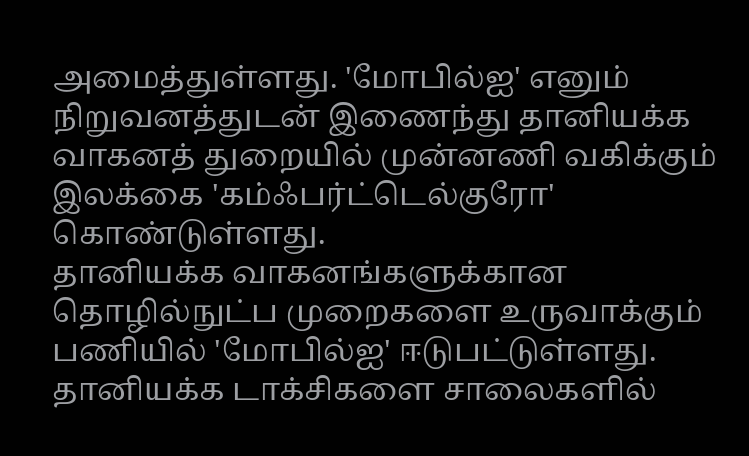அமைத்துள்ளது. 'மோபில்ஐ' எனும் நிறுவனத்துடன் இணைந்து தானியக்க வாகனத் துறையில் முன்னணி வகிக்கும் இலக்கை 'கம்ஃபர்ட்டெல்குரோ' கொண்டுள்ளது.
தானியக்க வாகனங்களுக்கான தொழில்நுட்ப முறைகளை உருவாக்கும் பணியில் 'மோபில்ஐ' ஈடுபட்டுள்ளது. தானியக்க டாக்சிகளை சாலைகளில்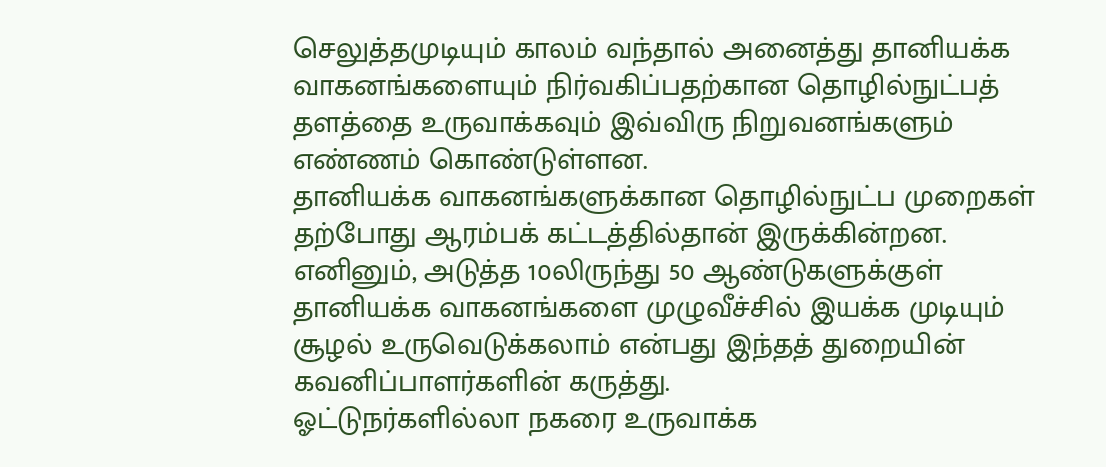செலுத்தமுடியும் காலம் வந்தால் அனைத்து தானியக்க வாகனங்களையும் நிர்வகிப்பதற்கான தொழில்நுட்பத் தளத்தை உருவாக்கவும் இவ்விரு நிறுவனங்களும் எண்ணம் கொண்டுள்ளன.
தானியக்க வாகனங்களுக்கான தொழில்நுட்ப முறைகள் தற்போது ஆரம்பக் கட்டத்தில்தான் இருக்கின்றன. எனினும், அடுத்த 10லிருந்து 50 ஆண்டுகளுக்குள் தானியக்க வாகனங்களை முழுவீச்சில் இயக்க முடியும் சூழல் உருவெடுக்கலாம் என்பது இந்தத் துறையின் கவனிப்பாளர்களின் கருத்து.
ஓட்டுநர்களில்லா நகரை உருவாக்க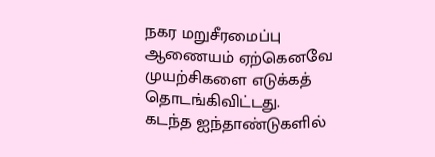நகர மறுசீரமைப்பு ஆணையம் ஏற்கெனவே முயற்சிகளை எடுக்கத் தொடங்கிவிட்டது.
கடந்த ஐந்தாண்டுகளில்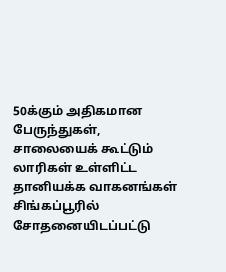50க்கும் அதிகமான பேருந்துகள், சாலையைக் கூட்டும் லாரிகள் உள்ளிட்ட தானியக்க வாகனங்கள் சிங்கப்பூரில் சோதனையிடப்பட்டு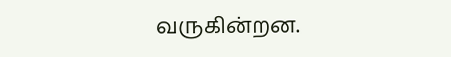வருகின்றன.